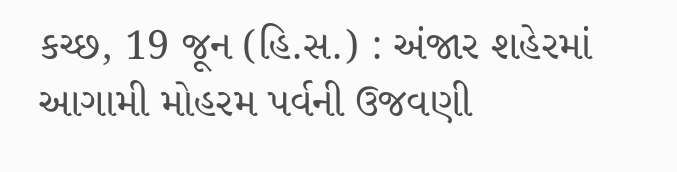કચ્છ, 19 જૂન (હિ.સ.) : અંજાર શહેરમાં આગામી મોહરમ પર્વની ઉજવણી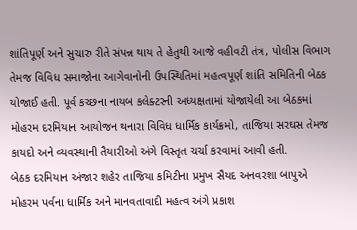શાંતિપૂર્ણ અને સુચારુ રીતે સંપન્ન થાય તે હેતુથી આજે વહીવટી તંત્ર, પોલીસ વિભાગ તેમજ વિવિધ સમાજોના આગેવાનોની ઉપસ્થિતિમાં મહત્વપૂર્ણ શાંતિ સમિતિની બેઠક યોજાઈ હતી. પૂર્વ કચ્છના નાયબ કલેક્ટરની અધ્યક્ષતામાં યોજાયેલી આ બેઠકમાં મોહરમ દરમિયાન આયોજન થનારા વિવિધ ધાર્મિક કાર્યક્રમો, તાજિયા સરઘસ તેમજ કાયદો અને વ્યવસ્થાની તૈયારીઓ અંગે વિસ્તૃત ચર્ચા કરવામાં આવી હતી.
બેઠક દરમિયાન અંજાર શહેર તાજિયા કમિટીના પ્રમુખ સૈયદ અનવરશા બાપુએ મોહરમ પર્વના ધાર્મિક અને માનવતાવાદી મહત્વ અંગે પ્રકાશ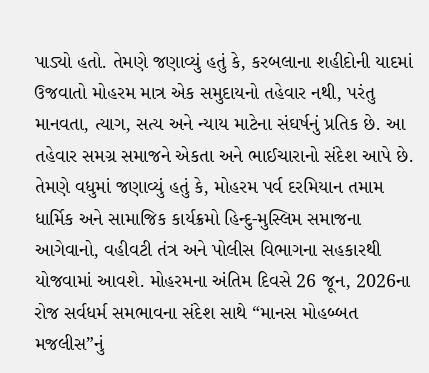પાડ્યો હતો. તેમણે જણાવ્યું હતું કે, કરબલાના શહીદોની યાદમાં ઉજવાતો મોહરમ માત્ર એક સમુદાયનો તહેવાર નથી, પરંતુ માનવતા, ત્યાગ, સત્ય અને ન્યાય માટેના સંઘર્ષનું પ્રતિક છે. આ તહેવાર સમગ્ર સમાજને એકતા અને ભાઈચારાનો સંદેશ આપે છે.
તેમણે વધુમાં જણાવ્યું હતું કે, મોહરમ પર્વ દરમિયાન તમામ ધાર્મિક અને સામાજિક કાર્યક્રમો હિન્દુ-મુસ્લિમ સમાજના આગેવાનો, વહીવટી તંત્ર અને પોલીસ વિભાગના સહકારથી યોજવામાં આવશે. મોહરમના અંતિમ દિવસે 26 જૂન, 2026ના રોજ સર્વધર્મ સમભાવના સંદેશ સાથે “માનસ મોહબ્બત મજલીસ”નું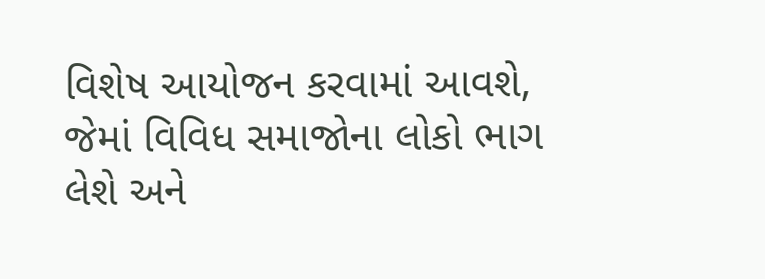વિશેષ આયોજન કરવામાં આવશે, જેમાં વિવિધ સમાજોના લોકો ભાગ લેશે અને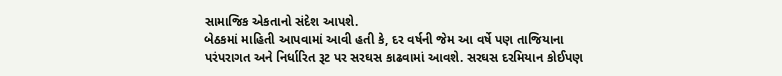સામાજિક એકતાનો સંદેશ આપશે.
બેઠકમાં માહિતી આપવામાં આવી હતી કે, દર વર્ષની જેમ આ વર્ષે પણ તાજિયાના પરંપરાગત અને નિર્ધારિત રૂટ પર સરઘસ કાઢવામાં આવશે. સરઘસ દરમિયાન કોઈપણ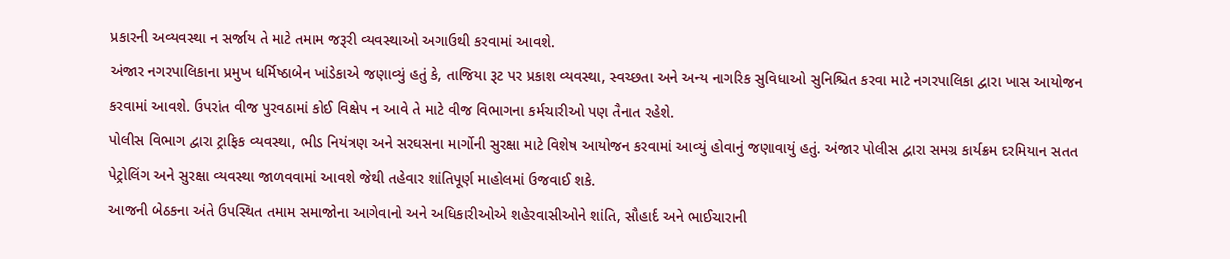પ્રકારની અવ્યવસ્થા ન સર્જાય તે માટે તમામ જરૂરી વ્યવસ્થાઓ અગાઉથી કરવામાં આવશે.
અંજાર નગરપાલિકાના પ્રમુખ ધર્મિષ્ઠાબેન ખાંડેકાએ જણાવ્યું હતું કે, તાજિયા રૂટ પર પ્રકાશ વ્યવસ્થા, સ્વચ્છતા અને અન્ય નાગરિક સુવિધાઓ સુનિશ્ચિત કરવા માટે નગરપાલિકા દ્વારા ખાસ આયોજન કરવામાં આવશે. ઉપરાંત વીજ પુરવઠામાં કોઈ વિક્ષેપ ન આવે તે માટે વીજ વિભાગના કર્મચારીઓ પણ તૈનાત રહેશે.
પોલીસ વિભાગ દ્વારા ટ્રાફિક વ્યવસ્થા, ભીડ નિયંત્રણ અને સરઘસના માર્ગોની સુરક્ષા માટે વિશેષ આયોજન કરવામાં આવ્યું હોવાનું જણાવાયું હતું. અંજાર પોલીસ દ્વારા સમગ્ર કાર્યક્રમ દરમિયાન સતત પેટ્રોલિંગ અને સુરક્ષા વ્યવસ્થા જાળવવામાં આવશે જેથી તહેવાર શાંતિપૂર્ણ માહોલમાં ઉજવાઈ શકે.
આજની બેઠકના અંતે ઉપસ્થિત તમામ સમાજોના આગેવાનો અને અધિકારીઓએ શહેરવાસીઓને શાંતિ, સૌહાર્દ અને ભાઈચારાની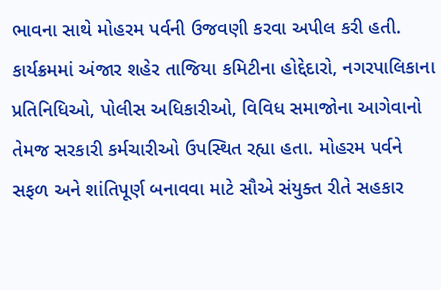ભાવના સાથે મોહરમ પર્વની ઉજવણી કરવા અપીલ કરી હતી. કાર્યક્રમમાં અંજાર શહેર તાજિયા કમિટીના હોદ્દેદારો, નગરપાલિકાના પ્રતિનિધિઓ, પોલીસ અધિકારીઓ, વિવિધ સમાજોના આગેવાનો તેમજ સરકારી કર્મચારીઓ ઉપસ્થિત રહ્યા હતા. મોહરમ પર્વને સફળ અને શાંતિપૂર્ણ બનાવવા માટે સૌએ સંયુક્ત રીતે સહકાર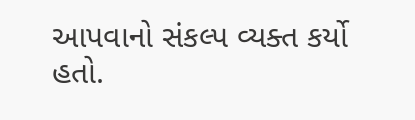આપવાનો સંકલ્પ વ્યક્ત કર્યો હતો.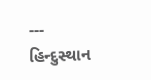---
હિન્દુસ્થાન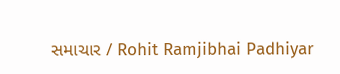સમાચાર / Rohit Ramjibhai Padhiyar